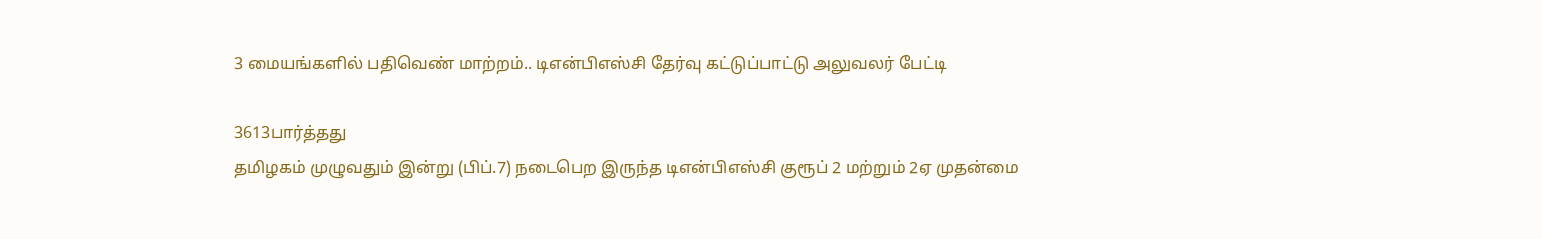3 மையங்களில் பதிவெண் மாற்றம்.. டிஎன்பிஎஸ்சி தேர்வு கட்டுப்பாட்டு அலுவலர் பேட்டி

3613பார்த்தது
தமிழகம் முழுவதும் இன்று (பிப்.7) நடைபெற இருந்த டிஎன்பிஎஸ்சி குரூப் 2 மற்றும் 2ஏ முதன்மை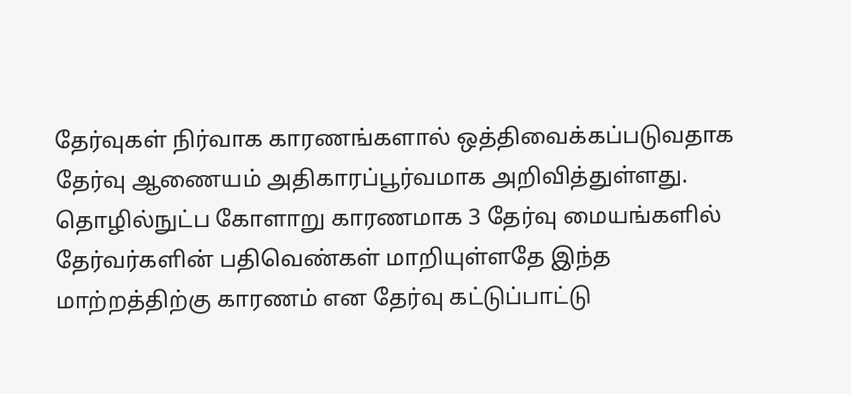தேர்வுகள் நிர்வாக காரணங்களால் ஒத்திவைக்கப்படுவதாக தேர்வு ஆணையம் அதிகாரப்பூர்வமாக அறிவித்துள்ளது. தொழில்நுட்ப கோளாறு காரணமாக 3 தேர்வு மையங்களில் தேர்வர்களின் பதிவெண்கள் மாறியுள்ளதே இந்த மாற்றத்திற்கு காரணம் என தேர்வு கட்டுப்பாட்டு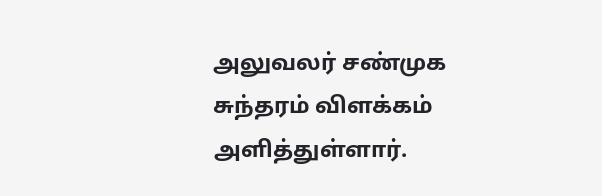அலுவலர் சண்முக சுந்தரம் விளக்கம் அளித்துள்ளார்.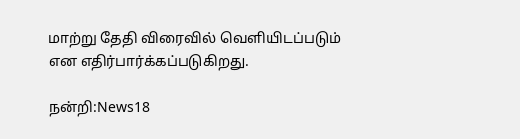மாற்று தேதி விரைவில் வெளியிடப்படும் என எதிர்பார்க்கப்படுகிறது.

நன்றி:News18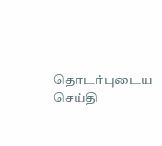தொடர்புடைய செய்தி